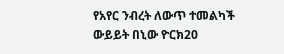የአየር ንብረት ለውጥ ተመልካች ውይይት በኒው ዮርክ20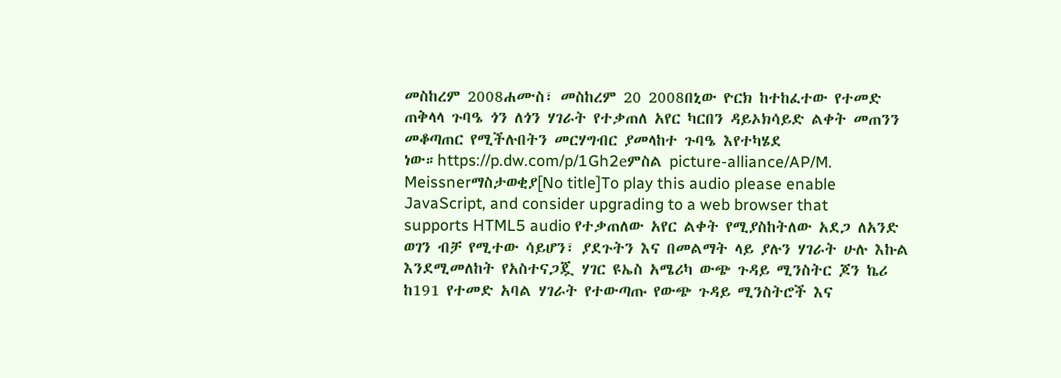መስከረም 2008ሐሙስ፣ መስከረም 20 2008በኒው ዮርክ ከተከፈተው የተመድ ጠቅላላ ጉባዔ ጎን ለጎን ሃገራት የተቃጠለ አየር ካርበን ዳይኦክሳይድ ልቀት መጠንን መቆጣጠር የሚችሉበትን መርሃግብር ያመላከተ ጉባዔ እየተካሄደ ነው።https://p.dw.com/p/1Gh2eምስል picture-alliance/AP/M. Meissnerማስታወቂያ[No title]To play this audio please enable JavaScript, and consider upgrading to a web browser that supports HTML5 audio የተቃጠለው አየር ልቀት የሚያስከትለው አደጋ ለአንድ ወገን ብቻ የሚተው ሳይሆን፣ ያደጉትን እና በመልማት ላይ ያሉን ሃገራት ሁሉ እኩል እንደሚመለከት የአስተናጋጇ ሃገር ዩኤስ አሜሪካ ውጭ ጉዳይ ሚንስትር ጆን ኬሪ ከ191 የተመድ አባል ሃገራት የተውጣጡ የውጭ ጉዳይ ሚንስትሮች እና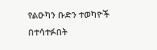የልዑካን ቡድን ተወካዮች በተሳተፉበት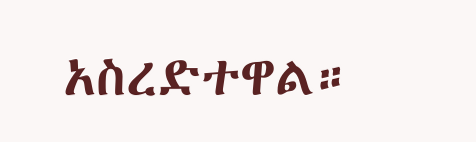አስረድተዋል።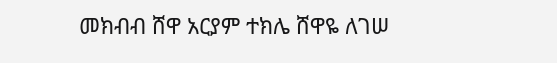መክብብ ሸዋ አርያም ተክሌ ሸዋዬ ለገሠ